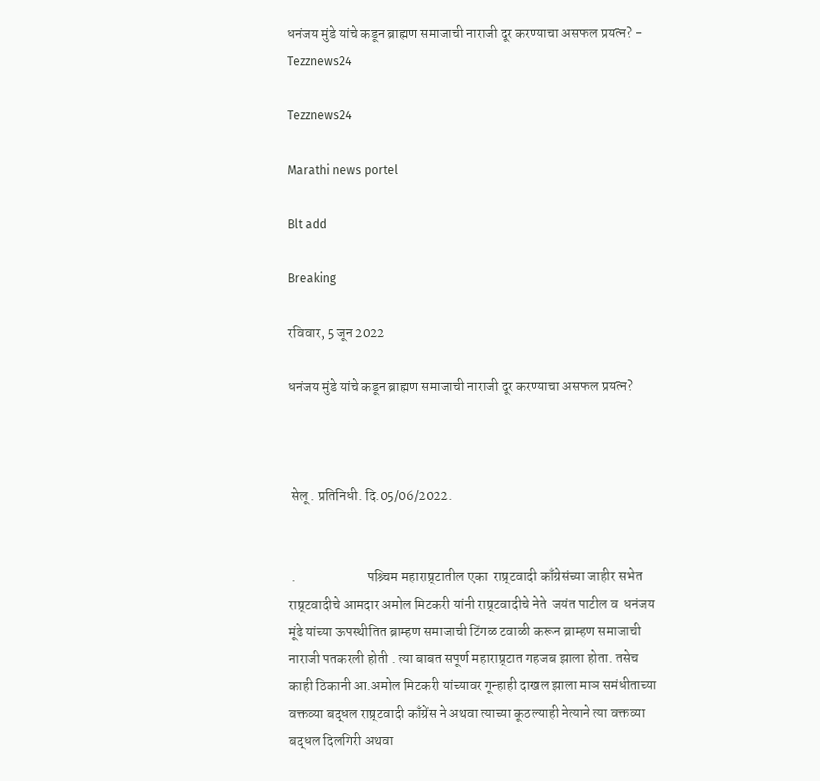धनंजय मुंडे यांचे कडून ब्राह्मण समाजाची नाराजी दूर करण्याचा असफल प्रयत्न? - Tezznews24

Tezznews24

Marathi news portel

Blt add

Breaking

रविवार, 5 जून 2022

धनंजय मुंडे यांचे कडून ब्राह्मण समाजाची नाराजी दूर करण्याचा असफल प्रयत्न?



 सेलू . प्रतिनिधी. दि.05/06/2022.


 .                          पश्र्चिम महाराष्र्टातील एका  राष्र्टवादी काँग्रेसंच्या जाहीर सभेत राष्र्टवादीचे आमदार अमोल मिटकरी यांनी राष्र्टवादीचे नेते  जयंत पाटील व  धनंजय मूंढे यांच्या ऊपस्थीतित ब्राम्हण समाजाची टिंगळ टवाळी करून ब्राम्हण समाजाची नाराजी पतकरली होती . त्या बाबत सपूर्ण महाराष्र्टात गहजब झाला होता. तसेच काही ठिकानी आ.अमोल मिटकरी यांच्यावर गून्हाही दाखल झाला माञ समंधीताच्या वक्तव्या बद्धल राष्र्टवादी काँग्रेंस ने अथवा त्याच्या कूठल्याही नेत्याने त्या वक्तव्या बद्धल दिलगिरी अथवा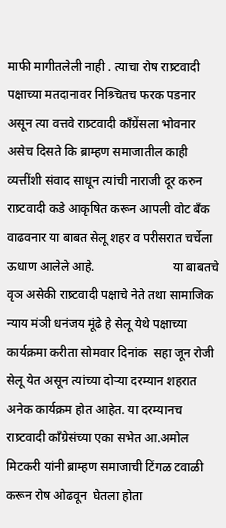माफी मागीतलेली नाही . त्याचा रोष राष्र्टवादी पक्षाच्या मतदानावर निश्र्चितच फरक पडनार असून त्या वत्तवे राष्र्टवादी काँग्रेंसला भोवनार असेच दिसते कि ब्राम्हण समाजातील काही व्यत्तींशी संवाद साधून त्यांची नाराजी दूर करुन राष्र्टवादी कडे आकृषित करून आपली वोट बँक वाढवनार या बाबत सेलू शहर व परीसरात चर्चेला ऊधाण आलेले आहे.                         या बाबतचे वृञ असेकी राष्र्टवादी पक्षाचे नेते तथा सामाजिक न्याय मंञी धनंजय मूंढे हे सेलू येथे पक्षाच्या  कार्यक्रमा करीता सोमवार दिनांक  सहा जून रोजी सेलू येत असून त्यांच्या दोर्‍या दरम्यान शहरात अनेक कार्यक्रम होत आहेत. या दरम्यानच राष्र्टवादी काँग्रेसंच्या एका सभेत आ.अमोल मिटकरी यांनी ब्राम्हण समाजाची टिंगळ टवाळी करून रोष ओढवून  घेतला होता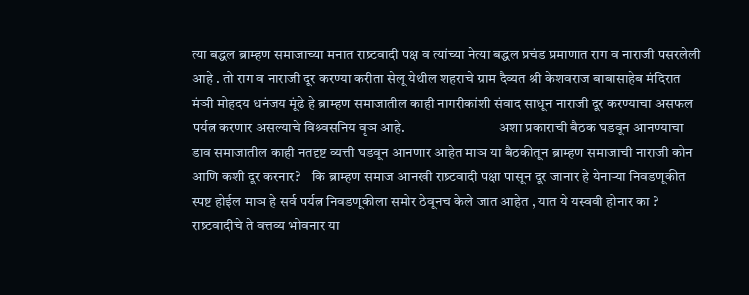त्या बद्धल ब्राम्हण समाजाच्या मनात राष्र्टवादी पक्ष व त्यांच्या नेत्या बद्धल प्रचंड प्रमाणात राग व नाराजी पसरलेली आहे . तो राग व नाराजी दूर करण्या करीता सेलू येथील शहराचे ग्राम दैव्यत श्री केशवराज बाबासाहेब मंदिरात मंञी मोहदय धनंजय मूंढे हे ब्राम्हण समाजातील काही नागरीकांशी संवाद साधून नाराजी दूर करण्याचा असफल पर्यत्न करणार असल्याचे विश्र्वसनिय वृञ आहे.                                 अशा प्रकाराची बैठक घडवून आनण्याचा डाव समाजातील काही नतदृष्ट व्यत्ती घडवून आनणार आहेत माञ या बैठकीतून ब्राम्हण समाजाची नाराजी कोन आणि कशी दूर करनार?    कि ब्राम्हण समाज आनखी राष्र्टवादी पक्षा पासून दूर जानार हे येनार्‍या निवडणूकीत स्पष्ट होईल माञ हे सर्व पर्यत्न निवडणूकीला समोर ठेवूनच केले जात आहेत , यात ये यस्ववी होनार का ? राष्र्टवादीचे ते वत्तव्य भोवनार या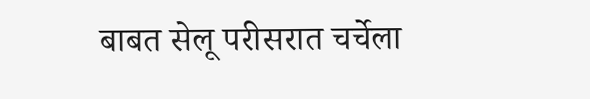बाबत सेलू परीसरात चर्चेला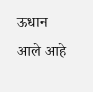ऊधान आले आहे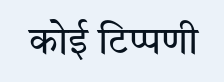कोई टिप्पणी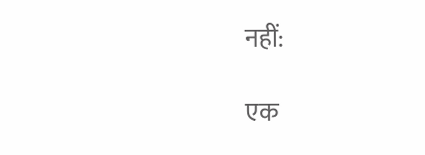नहीं:

एक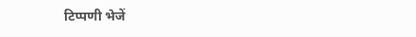टिप्पणी भेजें